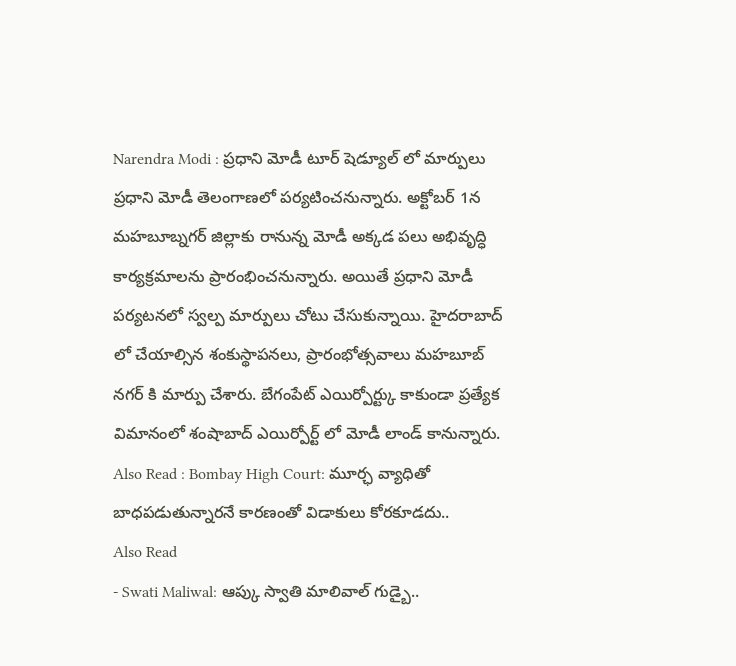Narendra Modi : ప్రధాని మోడీ టూర్ షెడ్యూల్ లో మార్పులు
ప్రధాని మోడీ తెలంగాణలో పర్యటించనున్నారు. అక్టోబర్ 1న మహబూబ్నగర్ జిల్లాకు రానున్న మోడీ అక్కడ పలు అభివృద్ధి కార్యక్రమాలను ప్రారంభించనున్నారు. అయితే ప్రధాని మోడీ పర్యటనలో స్వల్ప మార్పులు చోటు చేసుకున్నాయి. హైదరాబాద్ లో చేయాల్సిన శంకుస్థాపనలు, ప్రారంభోత్సవాలు మహబూబ్ నగర్ కి మార్పు చేశారు. బేగంపేట్ ఎయిర్పోర్ట్కు కాకుండా ప్రత్యేక విమానంలో శంషాబాద్ ఎయిర్పోర్ట్ లో మోడీ లాండ్ కానున్నారు.
Also Read : Bombay High Court: మూర్ఛ వ్యాధితో బాధపడుతున్నారనే కారణంతో విడాకులు కోరకూడదు..
Also Read
- Swati Maliwal: ఆప్కు స్వాతి మాలివాల్ గుడ్బై..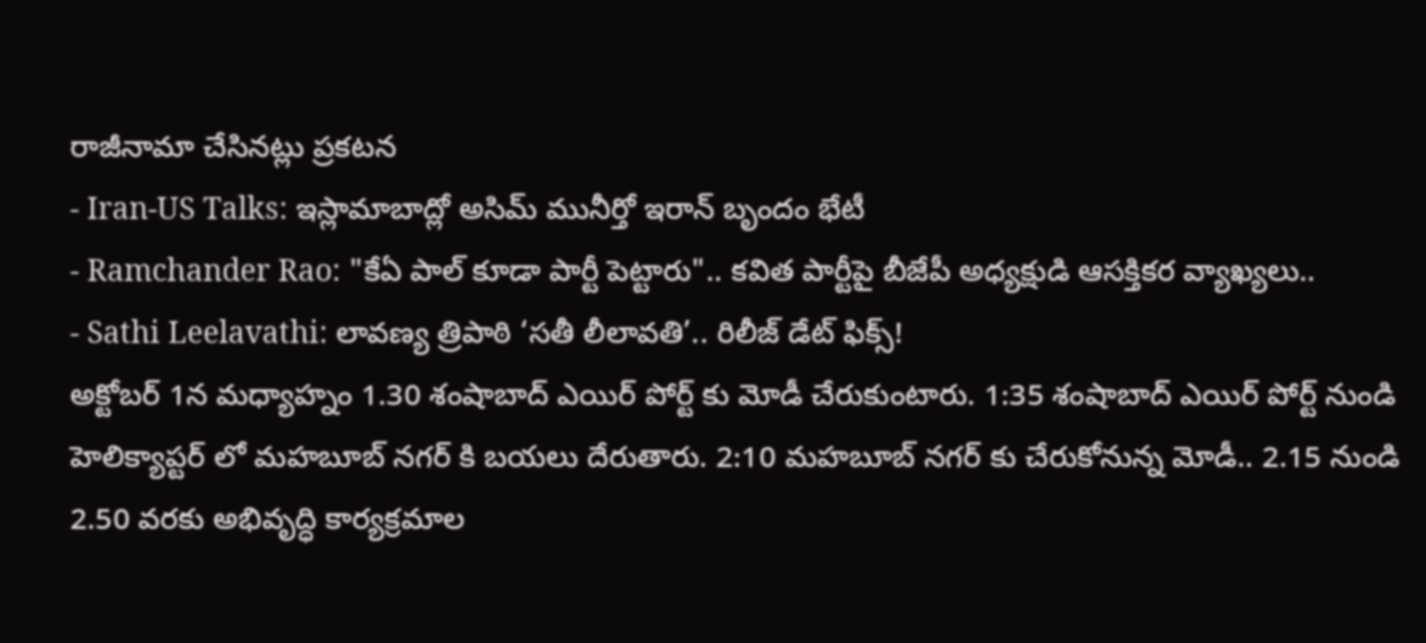రాజీనామా చేసినట్లు ప్రకటన
- Iran-US Talks: ఇస్లామాబాద్లో అసిమ్ మునీర్తో ఇరాన్ బృందం భేటీ
- Ramchander Rao: "కేఏ పాల్ కూడా పార్టీ పెట్టారు".. కవిత పార్టీపై బీజేపీ అధ్యక్షుడి ఆసక్తికర వ్యాఖ్యలు..
- Sathi Leelavathi: లావణ్య త్రిపాఠి ‘సతీ లీలావతి’.. రిలీజ్ డేట్ ఫిక్స్!
అక్టోబర్ 1న మధ్యాహ్నం 1.30 శంషాబాద్ ఎయిర్ పోర్ట్ కు మోడీ చేరుకుంటారు. 1:35 శంషాబాద్ ఎయిర్ పోర్ట్ నుండి హెలిక్యాప్టర్ లో మహబూబ్ నగర్ కి బయలు దేరుతారు. 2:10 మహబూబ్ నగర్ కు చేరుకోనున్న మోడీ.. 2.15 నుండి 2.50 వరకు అభివృద్ధి కార్యక్రమాల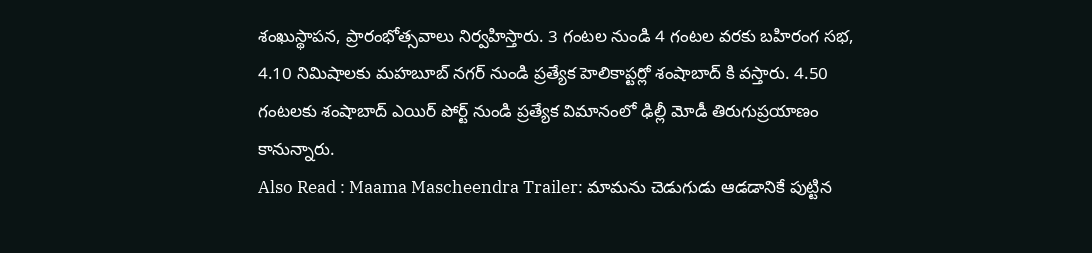శంఖుస్థాపన, ప్రారంభోత్సవాలు నిర్వహిస్తారు. 3 గంటల నుండి 4 గంటల వరకు బహిరంగ సభ, 4.10 నిమిషాలకు మహబూబ్ నగర్ నుండి ప్రత్యేక హెలికాప్టర్లో శంషాబాద్ కి వస్తారు. 4.50 గంటలకు శంషాబాద్ ఎయిర్ పోర్ట్ నుండి ప్రత్యేక విమానంలో ఢిల్లీ మోడీ తిరుగుప్రయాణం కానున్నారు.
Also Read : Maama Mascheendra Trailer: మామను చెడుగుడు ఆడడానికే పుట్టిన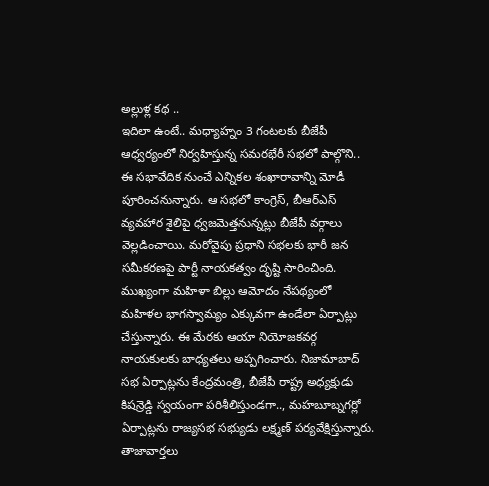అల్లుళ్ల కథ ..
ఇదిలా ఉంటే.. మధ్యాహ్నం 3 గంటలకు బీజేపీ ఆధ్వర్యంలో నిర్వహిస్తున్న సమరభేరీ సభలో పాల్గొని.. ఈ సభావేదిక నుంచే ఎన్నికల శంఖారావాన్ని మోడీ పూరించనున్నారు. ఆ సభలో కాంగ్రెస్, బీఆర్ఎస్ వ్యవహార శైలిపై ధ్వజమెత్తనున్నట్లు బీజేపీ వర్గాలు వెల్లడించాయి. మరోవైపు ప్రధాని సభలకు భారీ జన సమీకరణపై పార్టీ నాయకత్వం దృష్టి సారించింది. ముఖ్యంగా మహిళా బిల్లు ఆమోదం నేపథ్యంలో మహిళల భాగస్వామ్యం ఎక్కువగా ఉండేలా ఏర్పాట్లు చేస్తున్నారు. ఈ మేరకు ఆయా నియోజకవర్గ నాయకులకు బాధ్యతలు అప్పగించారు. నిజామాబాద్ సభ ఏర్పాట్లను కేంద్రమంత్రి, బీజేపీ రాష్ట్ర అధ్యక్షుడు కిషన్రెడ్డి స్వయంగా పరిశీలిస్తుండగా.., మహబూబ్నగర్లో ఏర్పాట్లను రాజ్యసభ సభ్యుడు లక్ష్మణ్ పర్యవేక్షిస్తున్నారు.
తాజావార్తలు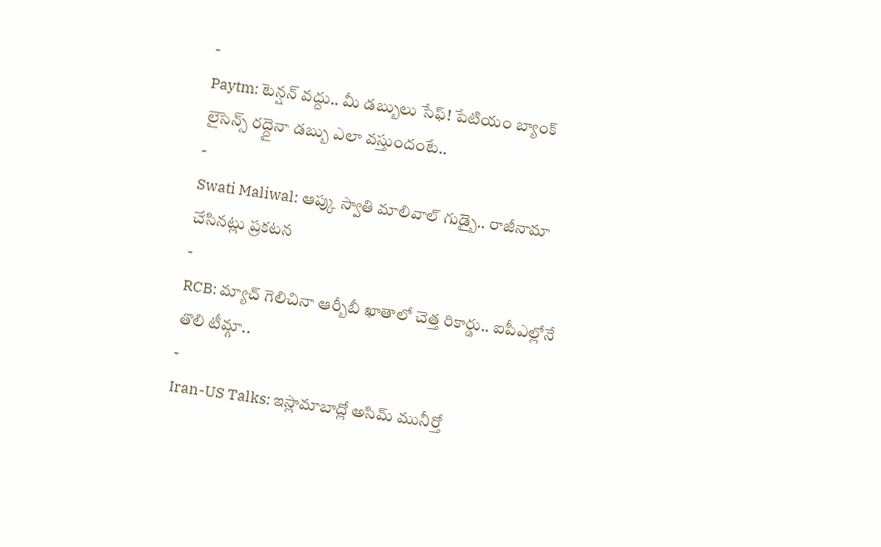-
Paytm: టెన్షన్ వద్దు.. మీ డబ్బులు సేఫ్! పేటియం బ్యాంక్ లైసెన్స్ రద్దైనా డబ్బు ఎలా వస్తుందంటే..
-
Swati Maliwal: ఆప్కు స్వాతి మాలివాల్ గుడ్బై.. రాజీనామా చేసినట్లు ప్రకటన
-
RCB: మ్యాచ్ గెలిచినా ఆర్బీబీ ఖాతాలో చెత్త రికార్డు.. ఐపీఎల్లోనే తొలి టీమ్గా..
-
Iran-US Talks: ఇస్లామాబాద్లో అసిమ్ మునీర్తో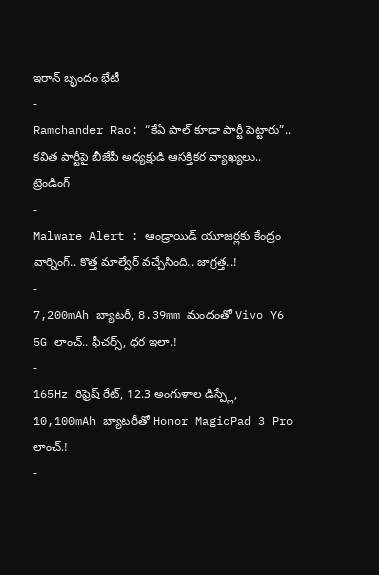ఇరాన్ బృందం భేటీ
-
Ramchander Rao: “కేఏ పాల్ కూడా పార్టీ పెట్టారు”.. కవిత పార్టీపై బీజేపీ అధ్యక్షుడి ఆసక్తికర వ్యాఖ్యలు..
ట్రెండింగ్
-
Malware Alert : ఆండ్రాయిడ్ యూజర్లకు కేంద్రం వార్నింగ్.. కొత్త మాల్వేర్ వచ్చేసింది.. జాగ్రత్త..!
-
7,200mAh బ్యాటరీ, 8.39mm మందంతో Vivo Y6 5G లాంచ్.. ఫీచర్స్, ధర ఇలా.!
-
165Hz రిఫ్రెష్ రేట్, 12.3 అంగుళాల డిస్ప్లే, 10,100mAh బ్యాటరీతో Honor MagicPad 3 Pro లాంచ్.!
-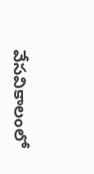వేసవికాలంలో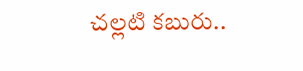చల్లటి కబురు..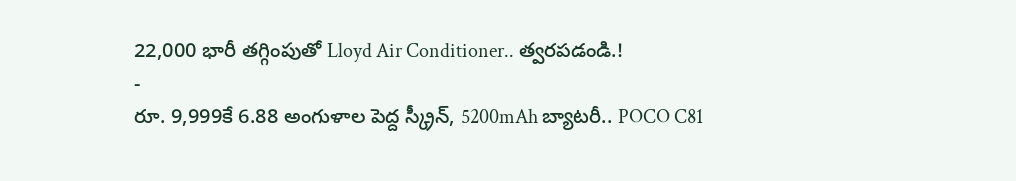22,000 భారీ తగ్గింపుతో Lloyd Air Conditioner.. త్వరపడండి.!
-
రూ. 9,999కే 6.88 అంగుళాల పెద్ద స్క్రీన్, 5200mAh బ్యాటరీ.. POCO C81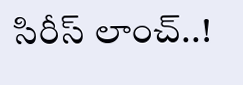సిరీస్ లాంచ్..!